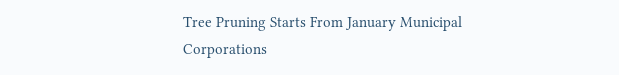Tree Pruning Starts From January Municipal Corporations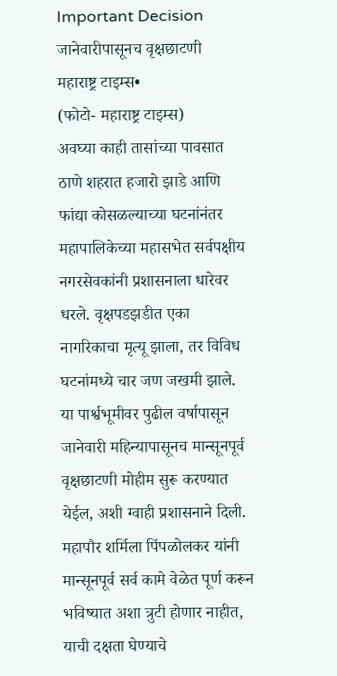Important Decision
जानेवारीपासूनच वृक्षछाटणी
महाराष्ट्र टाइम्स•
(फोटो- महाराष्ट्र टाइम्स)
अवघ्या काही तासांच्या पावसात ठाणे शहरात हजारो झाडे आणि फांद्या कोसळल्याच्या घटनांनंतर महापालिकेच्या महासभेत सर्वपक्षीय नगरसेवकांनी प्रशासनाला धारेवर धरले. वृक्षपडझडीत एका नागरिकाचा मृत्यू झाला, तर विविध घटनांमध्ये चार जण जखमी झाले. या पार्श्वभूमीवर पुढील वर्षापासून जानेवारी महिन्यापासूनच मान्सूनपूर्व वृक्षछाटणी मोहीम सुरू करण्यात येईल, अशी ग्वाही प्रशासनाने दिली. महापौर शर्मिला पिंपळोलकर यांनी मान्सूनपूर्व सर्व कामे वेळेत पूर्ण करून भविष्यात अशा त्रुटी होणार नाहीत, याची दक्षता घेण्याचे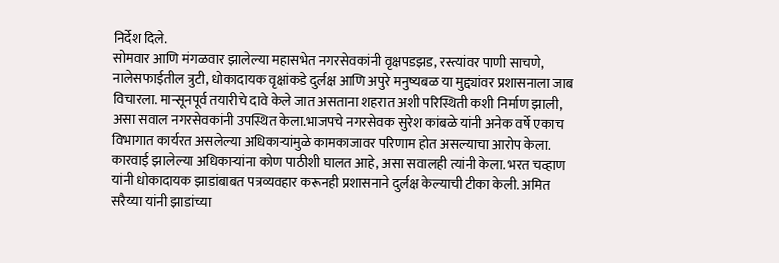निर्देश दिले.
सोमवार आणि मंगळवार झालेल्या महासभेत नगरसेवकांनी वृक्षपडझड, रस्त्यांवर पाणी साचणे, नालेसफाईतील त्रुटी, धोकादायक वृक्षांकडे दुर्लक्ष आणि अपुरे मनुष्यबळ या मुद्द्यांवर प्रशासनाला जाब विचारला. मान्सूनपूर्व तयारीचे दावे केले जात असताना शहरात अशी परिस्थिती कशी निर्माण झाली, असा सवाल नगरसेवकांनी उपस्थित केला.भाजपचे नगरसेवक सुरेश कांबळे यांनी अनेक वर्षे एकाच विभागात कार्यरत असलेल्या अधिकाऱ्यांमुळे कामकाजावर परिणाम होत असल्याचा आरोप केला. कारवाई झालेल्या अधिकाऱ्यांना कोण पाठीशी घालत आहे, असा सवालही त्यांनी केला. भरत चव्हाण यांनी धोकादायक झाडांबाबत पत्रव्यवहार करूनही प्रशासनाने दुर्लक्ष केल्याची टीका केली. अमित सरैय्या यांनी झाडांच्या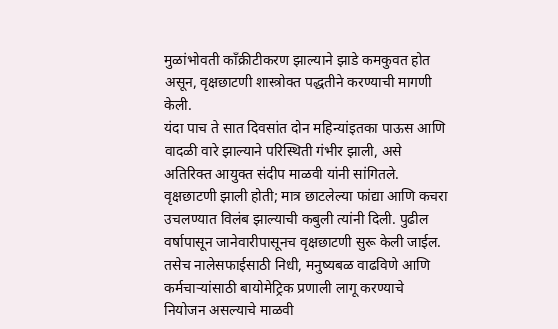मुळांभोवती काँक्रीटीकरण झाल्याने झाडे कमकुवत होत असून, वृक्षछाटणी शास्त्रोक्त पद्धतीने करण्याची मागणी केली.
यंदा पाच ते सात दिवसांत दोन महिन्यांइतका पाऊस आणि वादळी वारे झाल्याने परिस्थिती गंभीर झाली, असे अतिरिक्त आयुक्त संदीप माळवी यांनी सांगितले. वृक्षछाटणी झाली होती; मात्र छाटलेल्या फांद्या आणि कचरा उचलण्यात विलंब झाल्याची कबुली त्यांनी दिली. पुढील वर्षापासून जानेवारीपासूनच वृक्षछाटणी सुरू केली जाईल. तसेच नालेसफाईसाठी निधी, मनुष्यबळ वाढविणे आणि कर्मचाऱ्यांसाठी बायोमेट्रिक प्रणाली लागू करण्याचे नियोजन असल्याचे माळवी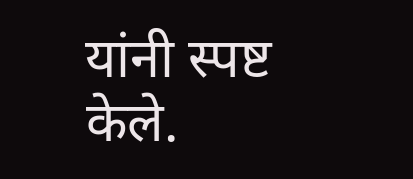यांनी स्पष्ट केले.